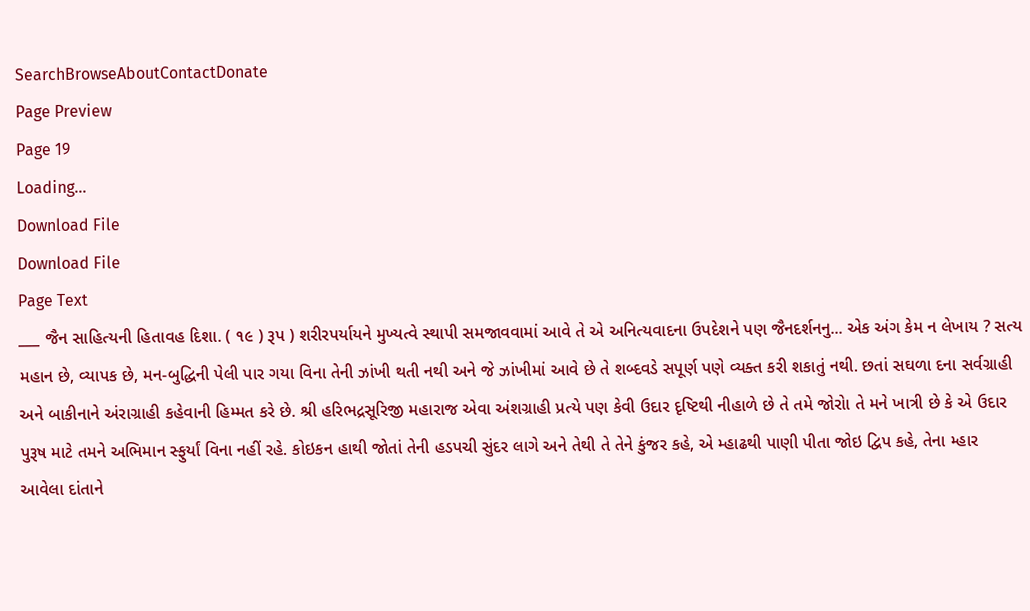SearchBrowseAboutContactDonate
Page Preview
Page 19
Loading...
Download File
Download File
Page Text
___ જૈન સાહિત્યની હિતાવહ દિશા. ( ૧૯ ) રૂપ ) શરીરપર્યાયને મુખ્યત્વે સ્થાપી સમજાવવામાં આવે તે એ અનિત્યવાદના ઉપદેશને પણ જૈનદર્શનનુ... એક અંગ કેમ ન લેખાય ? સત્ય મહાન છે, વ્યાપક છે, મન-બુદ્ધિની પેલી પાર ગયા વિના તેની ઝાંખી થતી નથી અને જે ઝાંખીમાં આવે છે તે શબ્દવડે સપૂર્ણ પણે વ્યક્ત કરી શકાતું નથી. છતાં સઘળા દના સર્વગ્રાહી અને બાકીનાને અંરાગ્રાહી કહેવાની હિમ્મત કરે છે. શ્રી હરિભદ્રસૂરિજી મહારાજ એવા અંશગ્રાહી પ્રત્યે પણ કેવી ઉદાર દૃષ્ટિથી નીહાળે છે તે તમે જોરોા તે મને ખાત્રી છે કે એ ઉદાર પુરૂષ માટે તમને અભિમાન સ્ફુર્યાં વિના નહીં રહે. કોઇકન હાથી જોતાં તેની હડપચી સુંદર લાગે અને તેથી તે તેને કુંજર કહે, એ મ્હાઢથી પાણી પીતા જોઇ દ્વિપ કહે, તેના મ્હાર આવેલા દાંતાને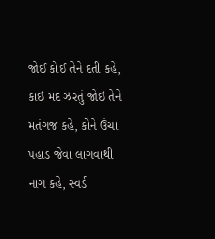જોઈ કોઈ તેને દતી કહે, કાઇ મદ ઝરતું જોઇ તેને મતંગજ કહે, કોને ઉંચા પહાડ જેવા લાગવાથી નાગ કહે, સ્વર્ડ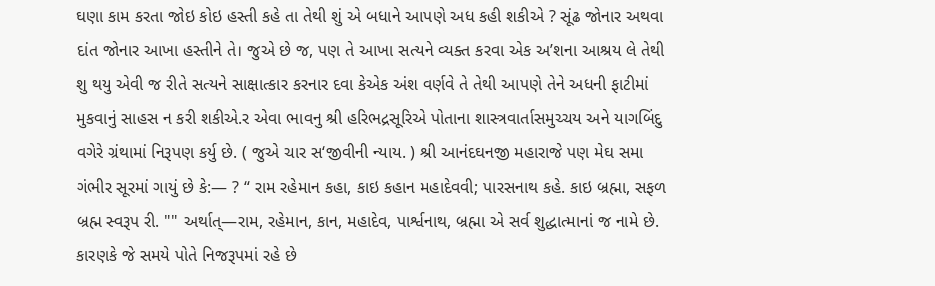ઘણા કામ કરતા જોઇ કોઇ હસ્તી કહે તા તેથી શું એ બધાને આપણે અધ કહી શકીએ ? સૂંઢ જોનાર અથવા દાંત જોનાર આખા હસ્તીને તે। જુએ છે જ, પણ તે આખા સત્યને વ્યક્ત કરવા એક અ’શના આશ્રય લે તેથી શુ થયુ એવી જ રીતે સત્યને સાક્ષાત્કાર કરનાર દવા કેએક અંશ વર્ણવે તે તેથી આપણે તેને અધની ફાટીમાં મુકવાનું સાહસ ન કરી શકીએ.ર એવા ભાવનુ શ્રી હરિભદ્રસૂરિએ પોતાના શાસ્ત્રવાર્તાસમુચ્ચય અને યાગબિંદુ વગેરે ગ્રંથામાં નિરૂપણ કર્યુ છે. ( જુએ ચાર સ‘જીવીની ન્યાય. ) શ્રી આનંદઘનજી મહારાજે પણ મેઘ સમા ગંભીર સૂરમાં ગાયું છે કે:— ? “ રામ રહેમાન કહા, કાઇ કહાન મહાદેવવી; પારસનાથ કહે. કાઇ બ્રહ્મા, સફળ બ્રહ્મ સ્વરૂપ રી. "" અર્થાત્—રામ, રહેમાન, કાન, મહાદેવ, પાર્શ્વનાથ, બ્રહ્મા એ સર્વ શુદ્ધાત્માનાં જ નામે છે. કારણકે જે સમયે પોતે નિજરૂપમાં રહે છે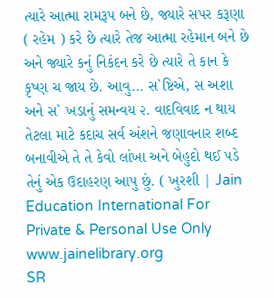ત્યારે આત્મા રામરૂપ બને છે, જ્યારે સપર કરૂણા ( રહેમ ) કરે છે ત્યારે તેજ આત્મા રહેમાન બને છે અને જ્યારે કનું નિકંદન કરે છે ત્યારે તે કાન કે કૃષ્ણ ચ જાય છે. આવુ... સ`ષ્ટિએ, સ અશા અને સ` ખડાનું સમન્વય ૨. વાદવિવાદ ન થાય તેટલા માટે કદાચ સર્વ અંશને જણાવનાર શબ્દ બનાવીએ તે તે કેવો લાંખા અને બેહુદો થઈ પડે તેનું એક ઉદાહરણ આપુ છું. ( ખુરશી | Jain Education International For Private & Personal Use Only www.jainelibrary.org
SR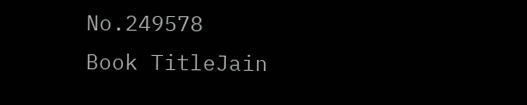No.249578
Book TitleJain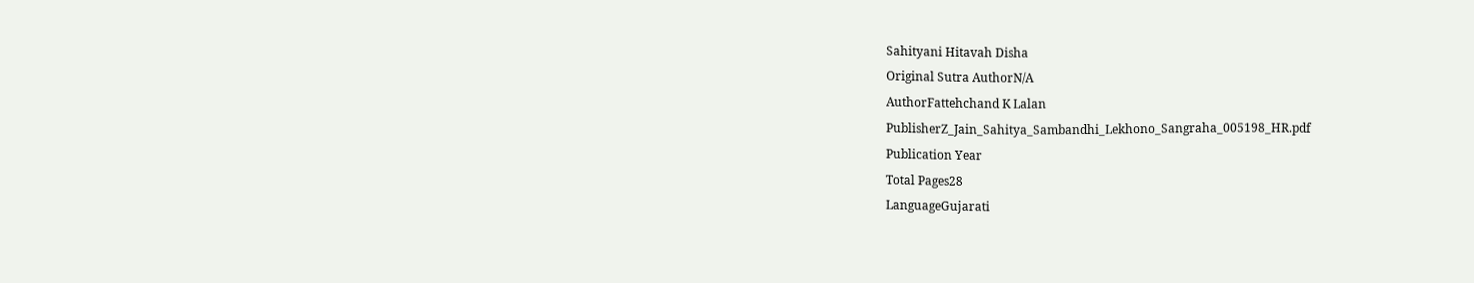Sahityani Hitavah Disha
Original Sutra AuthorN/A
AuthorFattehchand K Lalan
PublisherZ_Jain_Sahitya_Sambandhi_Lekhono_Sangraha_005198_HR.pdf
Publication Year
Total Pages28
LanguageGujarati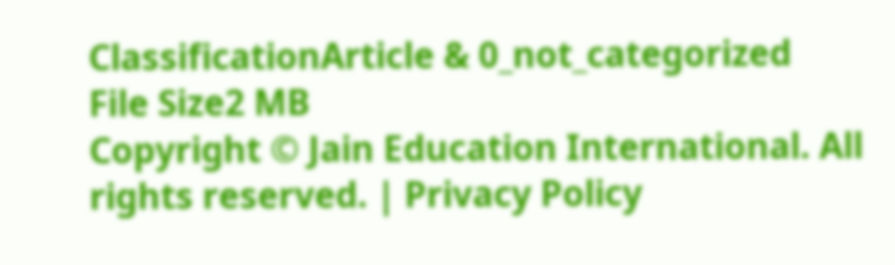ClassificationArticle & 0_not_categorized
File Size2 MB
Copyright © Jain Education International. All rights reserved. | Privacy Policy